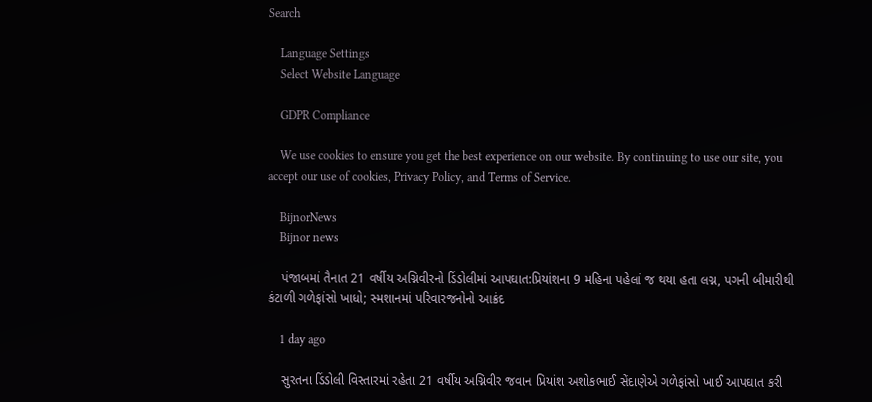Search

    Language Settings
    Select Website Language

    GDPR Compliance

    We use cookies to ensure you get the best experience on our website. By continuing to use our site, you accept our use of cookies, Privacy Policy, and Terms of Service.

    BijnorNews
    Bijnor news

    પંજાબમાં તૈનાત 21 વર્ષીય અગ્નિવીરનો ડિંડોલીમાં આપઘાત:પ્રિયાંશના 9 મહિના પહેલાં જ થયા હતા લગ્ન, પગની બીમારીથી કંટાળી ગળેફાંસો ખાધો; સ્મશાનમાં પરિવારજનોનો આક્રંદ

    1 day ago

    સુરતના ડિંડોલી વિસ્તારમાં રહેતા 21 વર્ષીય અગ્નિવીર જવાન પ્રિયાંશ અશોકભાઈ સેંદાણેએ ગળેફાંસો ખાઈ આપઘાત કરી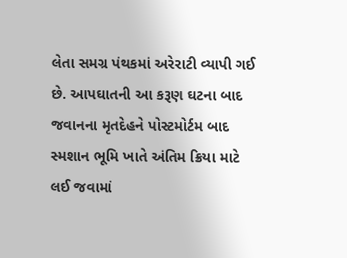લેતા સમગ્ર પંથકમાં અરેરાટી વ્યાપી ગઈ છે. આપઘાતની આ કરૂણ ઘટના બાદ જવાનના મૃતદેહને પોસ્ટમોર્ટમ બાદ સ્મશાન ભૂમિ ખાતે અંતિમ ક્રિયા માટે લઈ જવામાં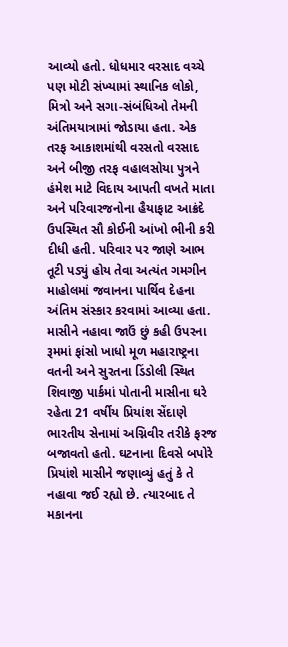આવ્યો હતો. ધોધમાર વરસાદ વચ્ચે પણ મોટી સંખ્યામાં સ્થાનિક લોકો, મિત્રો અને સગા-સંબંધિઓ તેમની અંતિમયાત્રામાં જોડાયા હતા. એક તરફ આકાશમાંથી વરસતો વરસાદ અને બીજી તરફ વહાલસોયા પુત્રને હંમેશ માટે વિદાય આપતી વખતે માતા અને પરિવારજનોના હૈયાફાટ આક્રંદે ઉપસ્થિત સૌ કોઈની આંખો ભીની કરી દીધી હતી. પરિવાર પર જાણે આભ તૂટી પડ્યું હોય તેવા અત્યંત ગમગીન માહોલમાં જવાનના પાર્થિવ દેહના અંતિમ સંસ્કાર કરવામાં આવ્યા હતા. માસીને નહાવા જાઉં છું કહી ઉપરના રૂમમાં ફાંસો ખાધો મૂળ મહારાષ્ટ્રના વતની અને સુરતના ડિંડોલી સ્થિત શિવાજી પાર્કમાં પોતાની માસીના ઘરે રહેતા 21 વર્ષીય પ્રિયાંશ સેંદાણે ભારતીય સેનામાં અગ્નિવીર તરીકે ફરજ બજાવતો હતો. ઘટનાના દિવસે બપોરે પ્રિયાંશે માસીને જણાવ્યું હતું કે તે નહાવા જઈ રહ્યો છે. ત્યારબાદ તે મકાનના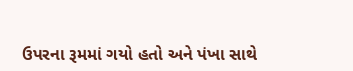ઉપરના રૂમમાં ગયો હતો અને પંખા સાથે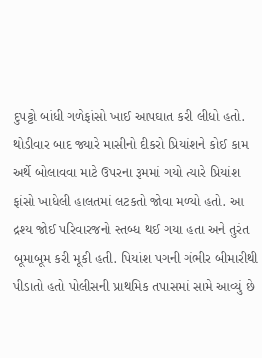દુપટ્ટો બાંધી ગળેફાંસો ખાઈ આપઘાત કરી લીધો હતો. થોડીવાર બાદ જ્યારે માસીનો દીકરો પ્રિયાંશને કોઈ કામ અર્થે બોલાવવા માટે ઉપરના રૂમમાં ગયો ત્યારે પ્રિયાંશ ફાંસો ખાધેલી હાલતમાં લટકતો જોવા મળ્યો હતો. આ દ્રશ્ય જોઈ પરિવારજનો સ્તબ્ધ થઈ ગયા હતા અને તુરંત બૂમાબૂમ કરી મૂકી હતી. પિયાંશ પગની ગંભીર બીમારીથી પીડાતો હતો પોલીસની પ્રાથમિક તપાસમાં સામે આવ્યું છે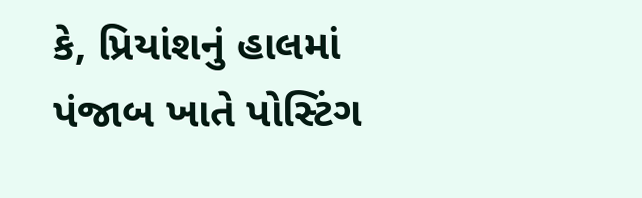કે, પ્રિયાંશનું હાલમાં પંજાબ ખાતે પોસ્ટિંગ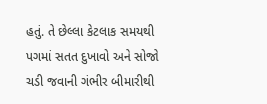હતું. તે છેલ્લા કેટલાક સમયથી પગમાં સતત દુખાવો અને સોજો ચડી જવાની ગંભીર બીમારીથી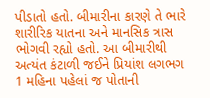પીડાતો હતો. બીમારીના કારણે તે ભારે શારીરિક યાતના અને માનસિક ત્રાસ ભોગવી રહ્યો હતો. આ બીમારીથી અત્યંત કંટાળી જઈને પ્રિયાંશ લગભગ 1 મહિના પહેલાં જ પોતાની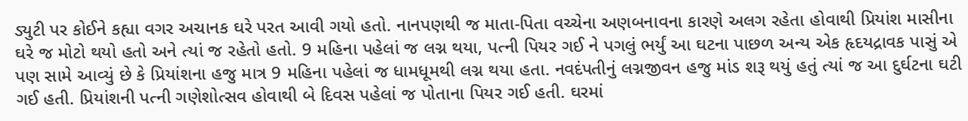ડ્યુટી પર કોઈને કહ્યા વગર અચાનક ઘરે પરત આવી ગયો હતો. નાનપણથી જ માતા-પિતા વચ્ચેના અણબનાવના કારણે અલગ રહેતા હોવાથી પ્રિયાંશ માસીના ઘરે જ મોટો થયો હતો અને ત્યાં જ રહેતો હતો. 9 મહિના પહેલાં જ લગ્ન થયા, પત્ની પિયર ગઈ ને પગલું ભર્યું આ ઘટના પાછળ અન્ય એક હૃદયદ્રાવક પાસું એ પણ સામે આવ્યું છે કે પ્રિયાંશના હજુ માત્ર 9 મહિના પહેલાં જ ધામધૂમથી લગ્ન થયા હતા. નવદંપતીનું લગ્નજીવન હજુ માંડ શરૂ થયું હતું ત્યાં જ આ દુર્ઘટના ઘટી ગઈ હતી. પ્રિયાંશની પત્ની ગણેશોત્સવ હોવાથી બે દિવસ પહેલાં જ પોતાના પિયર ગઈ હતી. ઘરમાં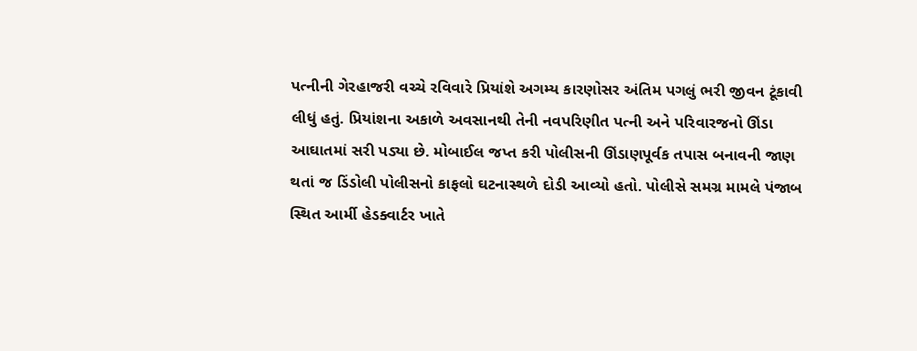પત્નીની ગેરહાજરી વચ્ચે રવિવારે પ્રિયાંશે અગમ્ય કારણોસર અંતિમ પગલું ભરી જીવન ટૂંકાવી લીધું હતું. પ્રિયાંશના અકાળે અવસાનથી તેની નવપરિણીત પત્ની અને પરિવારજનો ઊંડા આઘાતમાં સરી પડ્યા છે. મોબાઈલ જપ્ત કરી પોલીસની ઊંડાણપૂર્વક તપાસ બનાવની જાણ થતાં જ ડિંડોલી પોલીસનો કાફલો ઘટનાસ્થળે દોડી આવ્યો હતો. પોલીસે સમગ્ર મામલે પંજાબ સ્થિત આર્મી હેડક્વાર્ટર ખાતે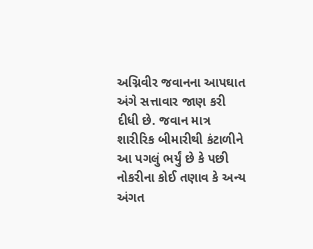અગ્નિવીર જવાનના આપઘાત અંગે સત્તાવાર જાણ કરી દીધી છે. જવાન માત્ર શારીરિક બીમારીથી કંટાળીને આ પગલું ભર્યું છે કે પછી નોકરીના કોઈ તણાવ કે અન્ય અંગત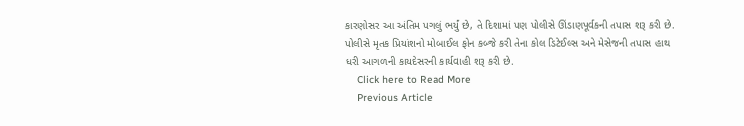કારણોસર આ અંતિમ પગલું ભર્યું છે, તે દિશામાં પણ પોલીસે ઊંડાણપૂર્વકની તપાસ શરૂ કરી છે. પોલીસે મૃતક પ્રિયાંશનો મોબાઈલ ફોન કબ્જે કરી તેના કોલ ડિટેઈલ્સ અને મેસેજની તપાસ હાથ ધરી આગળની કાયદેસરની કાર્યવાહી શરૂ કરી છે.
    Click here to Read More
    Previous Article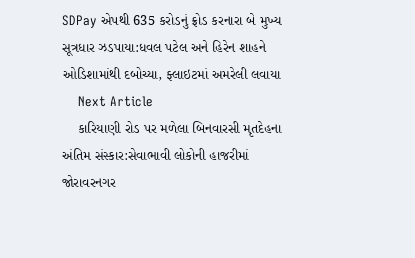SDPay એપથી 635 કરોડનું ફ્રોડ કરનારા બે મુખ્ય સૂત્રધાર ઝડપાયા:ધવલ પટેલ અને હિરેન શાહને ઓડિશામાંથી દબોચ્યા, ફ્લાઇટમાં અમરેલી લવાયા
    Next Article
    કારિયાણી રોડ પર મળેલા બિનવારસી મૃતદેહના અંતિમ સંસ્કાર:સેવાભાવી લોકોની હાજરીમાં જોરાવરનગર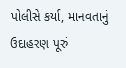પોલીસે કર્યા, માનવતાનું ઉદાહરણ પૂરું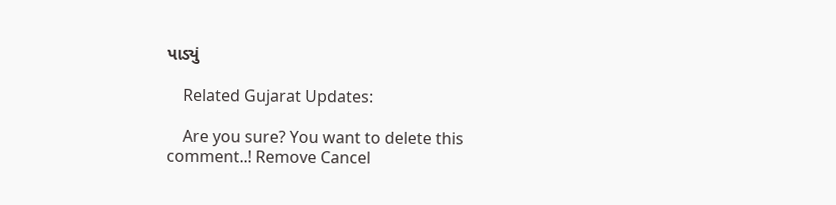પાડ્યું

    Related Gujarat Updates:

    Are you sure? You want to delete this comment..! Remove Cancel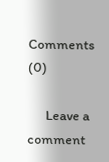Comments (0)

      Leave a comment